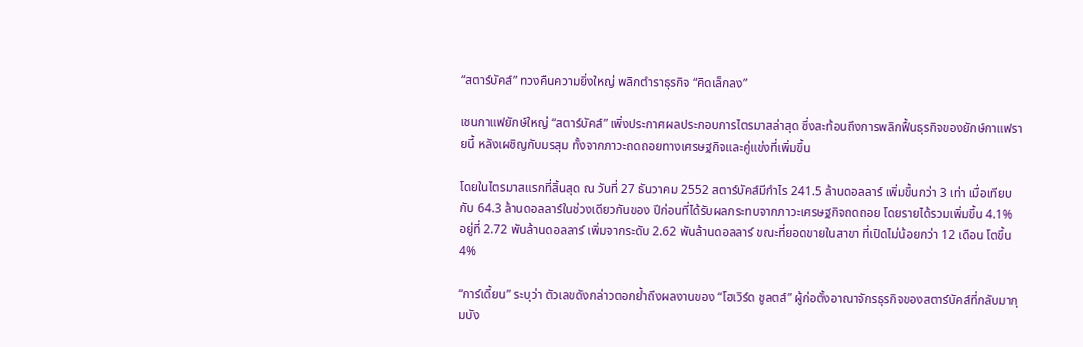“สตาร์บัคส์” ทวงคืนความยิ่งใหญ่ พลิกตำราธุรกิจ “คิดเล็กลง”

เชนกาแฟยักษ์ใหญ่ “สตาร์บัคส์” เพิ่งประกาศผลประกอบการไตรมาสล่าสุด ซึ่งสะท้อนถึงการพลิกฟื้นธุรกิจของยักษ์กาแฟรายนี้ หลังเผชิญกับมรสุม ทั้งจากภาวะถดถอยทางเศรษฐกิจและคู่แข่งที่เพิ่มขึ้น

โดยในไตรมาสแรกที่สิ้นสุด ณ วันที่ 27 ธันวาคม 2552 สตาร์บัคส์มีกำไร 241.5 ล้านดอลลาร์ เพิ่มขึ้นกว่า 3 เท่า เมื่อเทียบกับ 64.3 ล้านดอลลาร์ในช่วงเดียวกันของ ปีก่อนที่ได้รับผลกระทบจากภาวะเศรษฐกิจถดถอย โดยรายได้รวมเพิ่มขึ้น 4.1% อยู่ที่ 2.72 พันล้านดอลลาร์ เพิ่มจากระดับ 2.62 พันล้านดอลลาร์ ขณะที่ยอดขายในสาขา ที่เปิดไม่น้อยกว่า 12 เดือน โตขึ้น 4%

“การ์เดี้ยน” ระบุว่า ตัวเลขดังกล่าวตอกย้ำถึงผลงานของ “โฮเวิร์ด ชูลตส์” ผู้ก่อตั้งอาณาจักรธุรกิจของสตาร์บัคส์ที่กลับมากุมบัง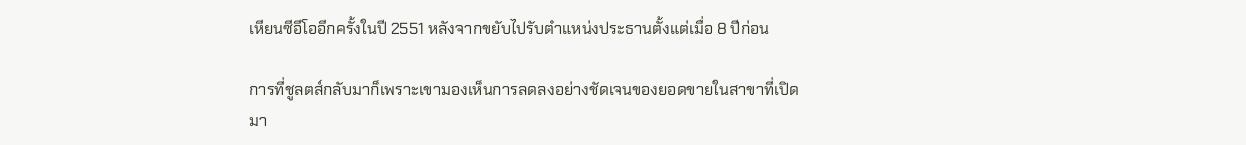เหียนซีอีโออีกครั้งในปี 2551 หลังจากขยับไปรับตำแหน่งประธานตั้งแต่เมื่อ 8 ปีก่อน

การที่ชูลตส์กลับมาก็เพราะเขามองเห็นการลดลงอย่างชัดเจนของยอดขายในสาขาที่เปิดมา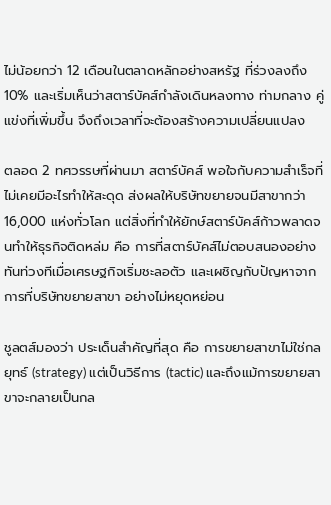ไม่น้อยกว่า 12 เดือนในตลาดหลักอย่างสหรัฐ ที่ร่วงลงถึง 10% และเริ่มเห็นว่าสตาร์บัคส์กำลังเดินหลงทาง ท่ามกลาง คู่แข่งที่เพิ่มขึ้น จึงถึงเวลาที่จะต้องสร้างความเปลี่ยนแปลง

ตลอด 2 ทศวรรษที่ผ่านมา สตาร์บัคส์ พอใจกับความสำเร็จที่ไม่เคยมีอะไรทำให้สะดุด ส่งผลให้บริษัทขยายจนมีสาขากว่า 16,000 แห่งทั่วโลก แต่สิ่งที่ทำให้ยักษ์สตาร์บัคส์ก้าวพลาดจนทำให้ธุรกิจติดหล่ม คือ การที่สตาร์บัคส์ไม่ตอบสนองอย่าง ทันท่วงทีเมื่อเศรษฐกิจเริ่มชะลอตัว และเผชิญกับปัญหาจากการที่บริษัทขยายสาขา อย่างไม่หยุดหย่อน

ชูลตส์มองว่า ประเด็นสำคัญที่สุด คือ การขยายสาขาไม่ใช่กลยุทธ์ (strategy) แต่เป็นวิธีการ (tactic) และถึงแม้การขยายสาขาจะกลายเป็นกล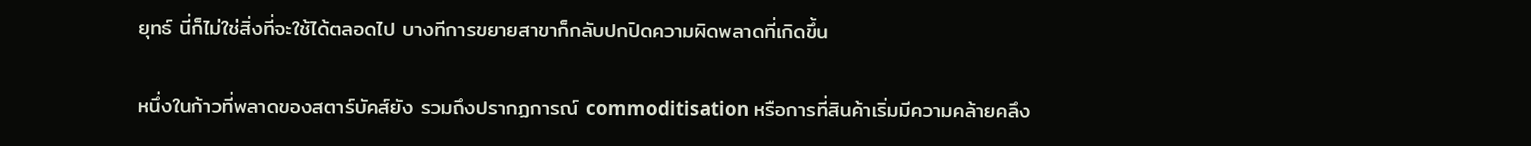ยุทธ์ นี่ก็ไม่ใช่สิ่งที่จะใช้ได้ตลอดไป บางทีการขยายสาขาก็กลับปกปิดความผิดพลาดที่เกิดขึ้น

หนึ่งในก้าวที่พลาดของสตาร์บัคส์ยัง รวมถึงปรากฏการณ์ commoditisation หรือการที่สินค้าเริ่มมีความคล้ายคลึง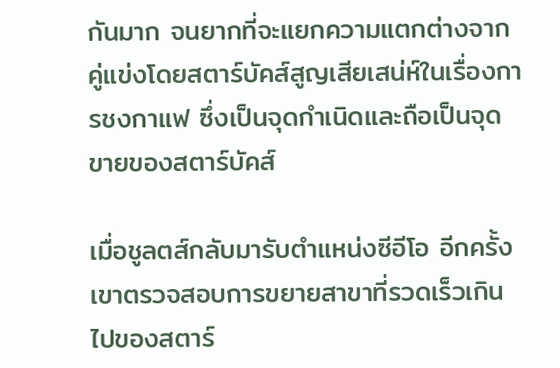กันมาก จนยากที่จะแยกความแตกต่างจาก คู่แข่งโดยสตาร์บัคส์สูญเสียเสน่ห์ในเรื่องการชงกาแฟ ซึ่งเป็นจุดกำเนิดและถือเป็นจุดขายของสตาร์บัคส์

เมื่อชูลตส์กลับมารับตำแหน่งซีอีโอ อีกครั้ง เขาตรวจสอบการขยายสาขาที่รวดเร็วเกินไปของสตาร์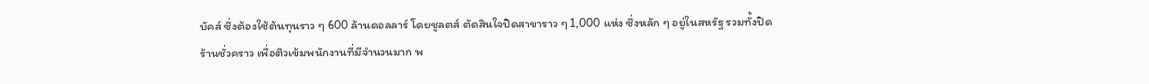บัคส์ ซึ่งต้องใช้ต้นทุนราว ๆ 600 ล้านดอลลาร์ โดยชูลตส์ ตัดสินใจปิดสาขาราว ๆ 1,000 แห่ง ซึ่งหลัก ๆ อยู่ในสหรัฐ รวมทั้งปิดร้านชั่วคราว เพื่อติวเข้มพนักงานที่มีจำนวนมาก พ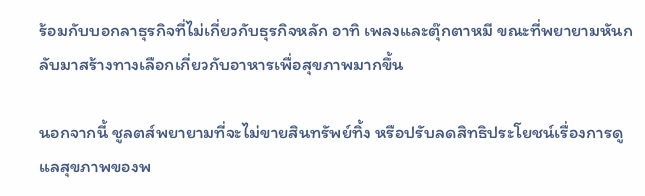ร้อมกับบอกลาธุรกิจที่ไม่เกี่ยวกับธุรกิจหลัก อาทิ เพลงและตุ๊กตาหมี ขณะที่พยายามหันกลับมาสร้างทางเลือกเกี่ยวกับอาหารเพื่อสุขภาพมากขึ้น

นอกจากนี้ ชูลตส์พยายามที่จะไม่ขายสินทรัพย์ทิ้ง หรือปรับลดสิทธิประโยชน์เรื่องการดูแลสุขภาพของพ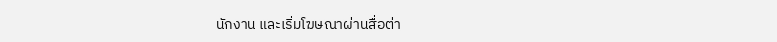นักงาน และเริ่มโฆษณาผ่านสื่อต่า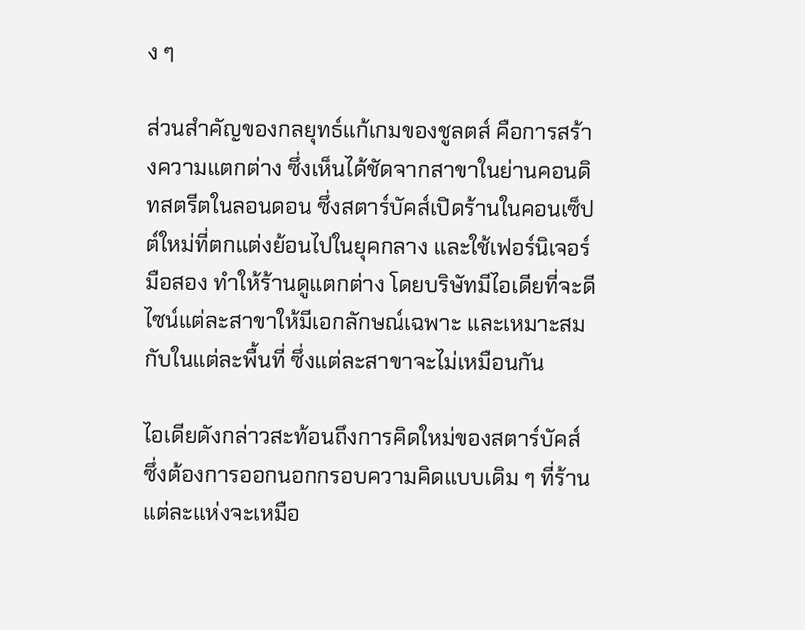ง ๆ

ส่วนสำคัญของกลยุทธ์แก้เกมของชูลตส์ คือการสร้างความแตกต่าง ซึ่งเห็นได้ชัดจากสาขาในย่านคอนดิทสตรีตในลอนดอน ซึ่งสตาร์บัคส์เปิดร้านในคอนเซ็ปต์ใหม่ที่ตกแต่งย้อนไปในยุคกลาง และใช้เฟอร์นิเจอร์มือสอง ทำให้ร้านดูแตกต่าง โดยบริษัทมีไอเดียที่จะดีไซน์แต่ละสาขาให้มีเอกลักษณ์เฉพาะ และเหมาะสมกับในแต่ละพื้นที่ ซึ่งแต่ละสาขาจะไม่เหมือนกัน

ไอเดียดังกล่าวสะท้อนถึงการคิดใหม่ของสตาร์บัคส์ ซึ่งต้องการออกนอกกรอบความคิดแบบเดิม ๆ ที่ร้านแต่ละแห่งจะเหมือ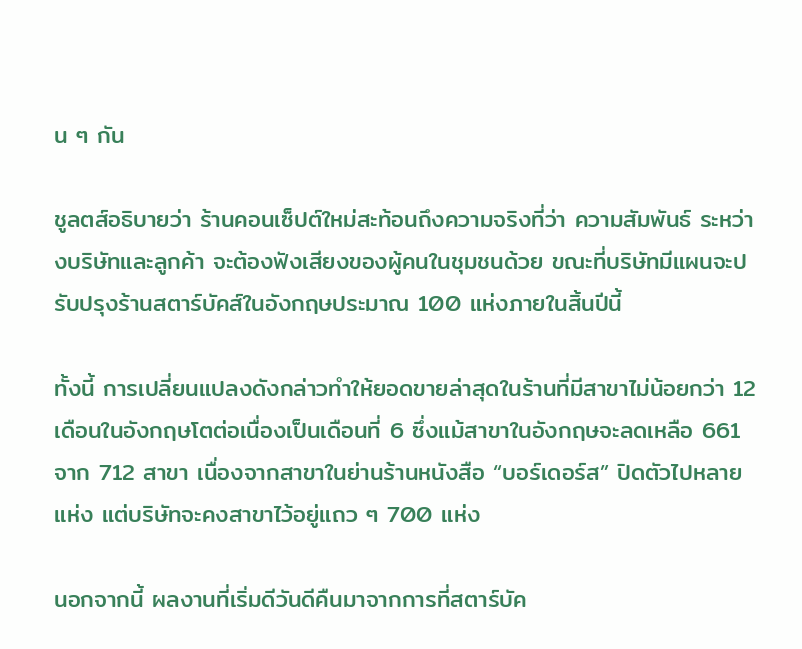น ๆ กัน

ชูลตส์อธิบายว่า ร้านคอนเซ็ปต์ใหม่สะท้อนถึงความจริงที่ว่า ความสัมพันธ์ ระหว่างบริษัทและลูกค้า จะต้องฟังเสียงของผู้คนในชุมชนด้วย ขณะที่บริษัทมีแผนจะปรับปรุงร้านสตาร์บัคส์ในอังกฤษประมาณ 100 แห่งภายในสิ้นปีนี้

ทั้งนี้ การเปลี่ยนแปลงดังกล่าวทำให้ยอดขายล่าสุดในร้านที่มีสาขาไม่น้อยกว่า 12 เดือนในอังกฤษโตต่อเนื่องเป็นเดือนที่ 6 ซึ่งแม้สาขาในอังกฤษจะลดเหลือ 661 จาก 712 สาขา เนื่องจากสาขาในย่านร้านหนังสือ “บอร์เดอร์ส” ปิดตัวไปหลายแห่ง แต่บริษัทจะคงสาขาไว้อยู่แถว ๆ 700 แห่ง

นอกจากนี้ ผลงานที่เริ่มดีวันดีคืนมาจากการที่สตาร์บัค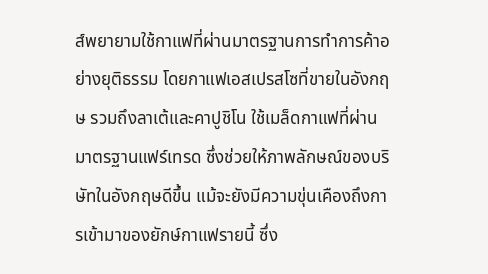ส์พยายามใช้กาแฟที่ผ่านมาตรฐานการทำการค้าอย่างยุติธรรม โดยกาแฟเอสเปรสโซที่ขายในอังกฤษ รวมถึงลาเต้และคาปูชิโน ใช้เมล็ดกาแฟที่ผ่านมาตรฐานแฟร์เทรด ซึ่งช่วยให้ภาพลักษณ์ของบริษัทในอังกฤษดีขึ้น แม้จะยังมีความขุ่นเคืองถึงการเข้ามาของยักษ์กาแฟรายนี้ ซึ่ง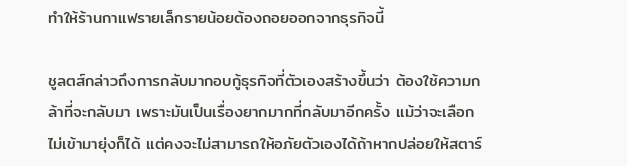ทำให้ร้านกาแฟรายเล็กรายน้อยต้องถอยออกจากธุรกิจนี้

ชูลตส์กล่าวถึงการกลับมากอบกู้ธุรกิจที่ตัวเองสร้างขึ้นว่า ต้องใช้ความกล้าที่จะกลับมา เพราะมันเป็นเรื่องยากมากที่กลับมาอีกครั้ง แม้ว่าจะเลือกไม่เข้ามายุ่งก็ได้ แต่คงจะไม่สามารถให้อภัยตัวเองได้ถ้าหากปล่อยให้สตาร์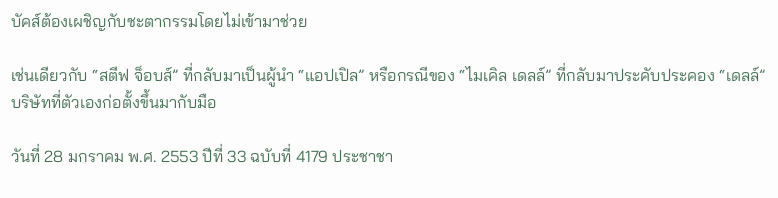บัคส์ต้องเผชิญกับชะตากรรมโดยไม่เข้ามาช่วย

เช่นเดียวกับ “สตีฟ จ็อบส์” ที่กลับมาเป็นผู้นำ “แอปเปิล” หรือกรณีของ “ไมเคิล เดลล์” ที่กลับมาประคับประคอง “เดลล์” บริษัทที่ตัวเองก่อตั้งขึ้นมากับมือ

วันที่ 28 มกราคม พ.ศ. 2553 ปีที่ 33 ฉบับที่ 4179 ประชาชา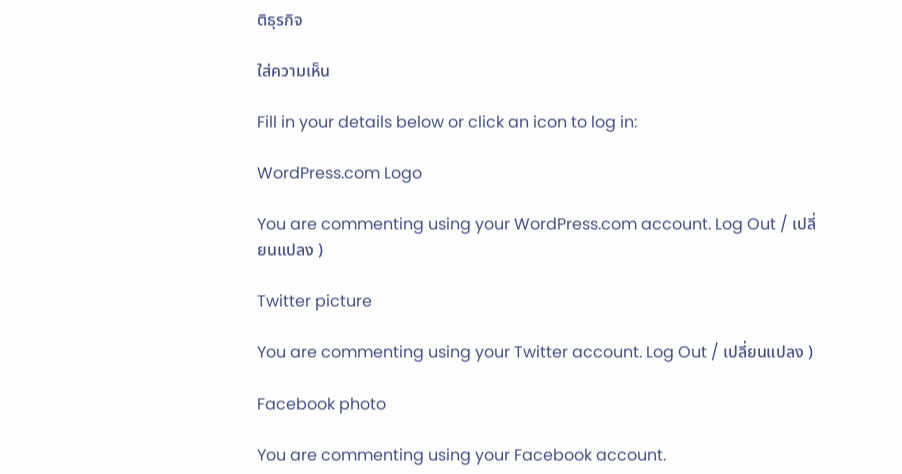ติธุรกิจ

ใส่ความเห็น

Fill in your details below or click an icon to log in:

WordPress.com Logo

You are commenting using your WordPress.com account. Log Out / เปลี่ยนแปลง )

Twitter picture

You are commenting using your Twitter account. Log Out / เปลี่ยนแปลง )

Facebook photo

You are commenting using your Facebook account.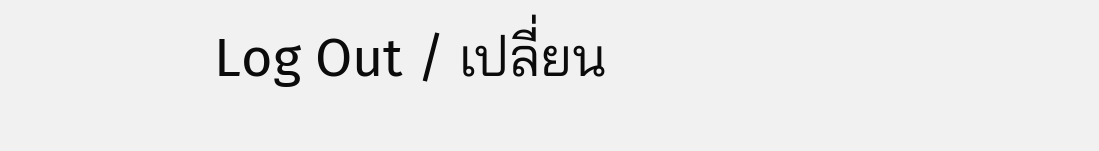Log Out / เปลี่ยน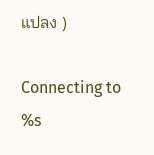แปลง )

Connecting to %s